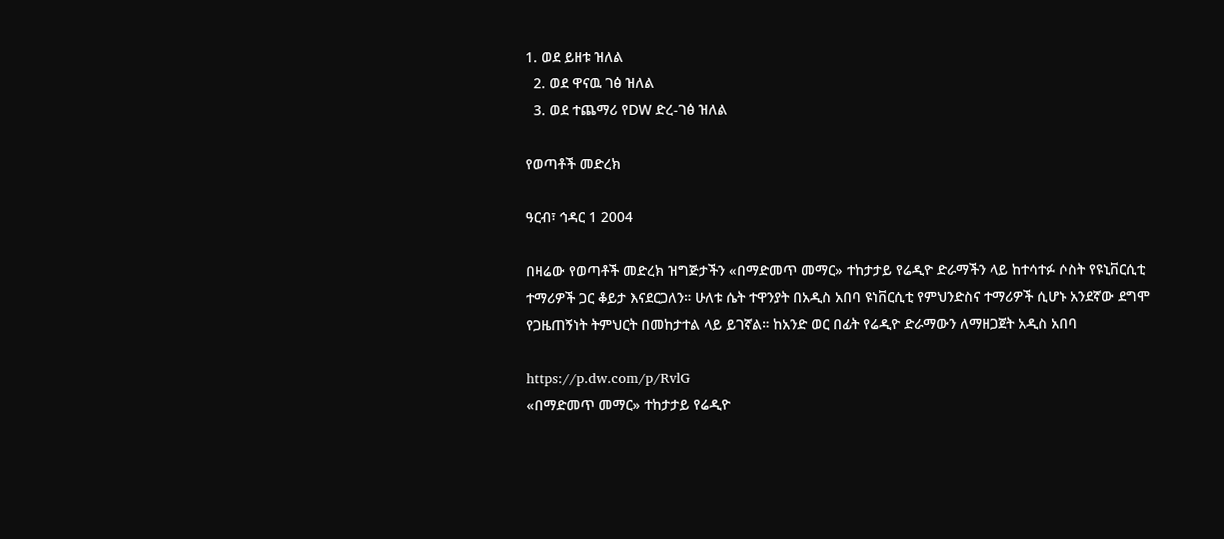1. ወደ ይዘቱ ዝለል
  2. ወደ ዋናዉ ገፅ ዝለል
  3. ወደ ተጨማሪ የDW ድረ-ገፅ ዝለል

የወጣቶች መድረክ

ዓርብ፣ ኅዳር 1 2004

በዛሬው የወጣቶች መድረክ ዝግጅታችን «በማድመጥ መማር» ተከታታይ የሬዲዮ ድራማችን ላይ ከተሳተፉ ሶስት የዩኒቨርሲቲ ተማሪዎች ጋር ቆይታ እናደርጋለን። ሁለቱ ሴት ተዋንያት በአዲስ አበባ ዩነቨርሲቲ የምህንድስና ተማሪዎች ሲሆኑ አንደኛው ደግሞ የጋዜጠኝነት ትምህርት በመከታተል ላይ ይገኛል። ከአንድ ወር በፊት የሬዲዮ ድራማውን ለማዘጋጀት አዲስ አበባ

https://p.dw.com/p/RvlG
«በማድመጥ መማር» ተከታታይ የሬዲዮ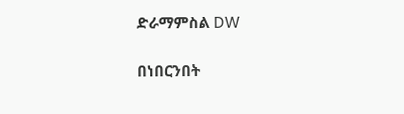ድራማምስል DW

በነበርንበት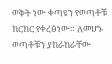ወቅት ነው ቀጣዩን የወጣቶቹ ክርክር የቀረፅነው። ለመሆኑ ወጣቶቹን ያከራከራቸው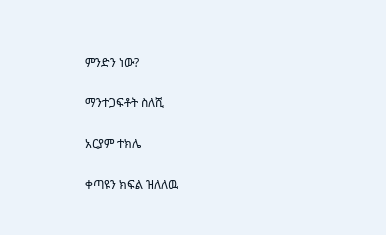ምንድን ነው?

ማንተጋፍቶት ስለሺ

አርያም ተክሌ

ቀጣዩን ክፍል ዝለለዉ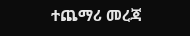ተጨማሪ መረጃ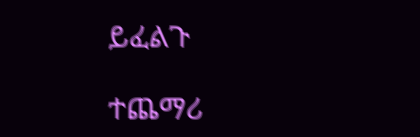ይፈልጉ

ተጨማሪ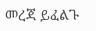መረጃ ይፈልጉ